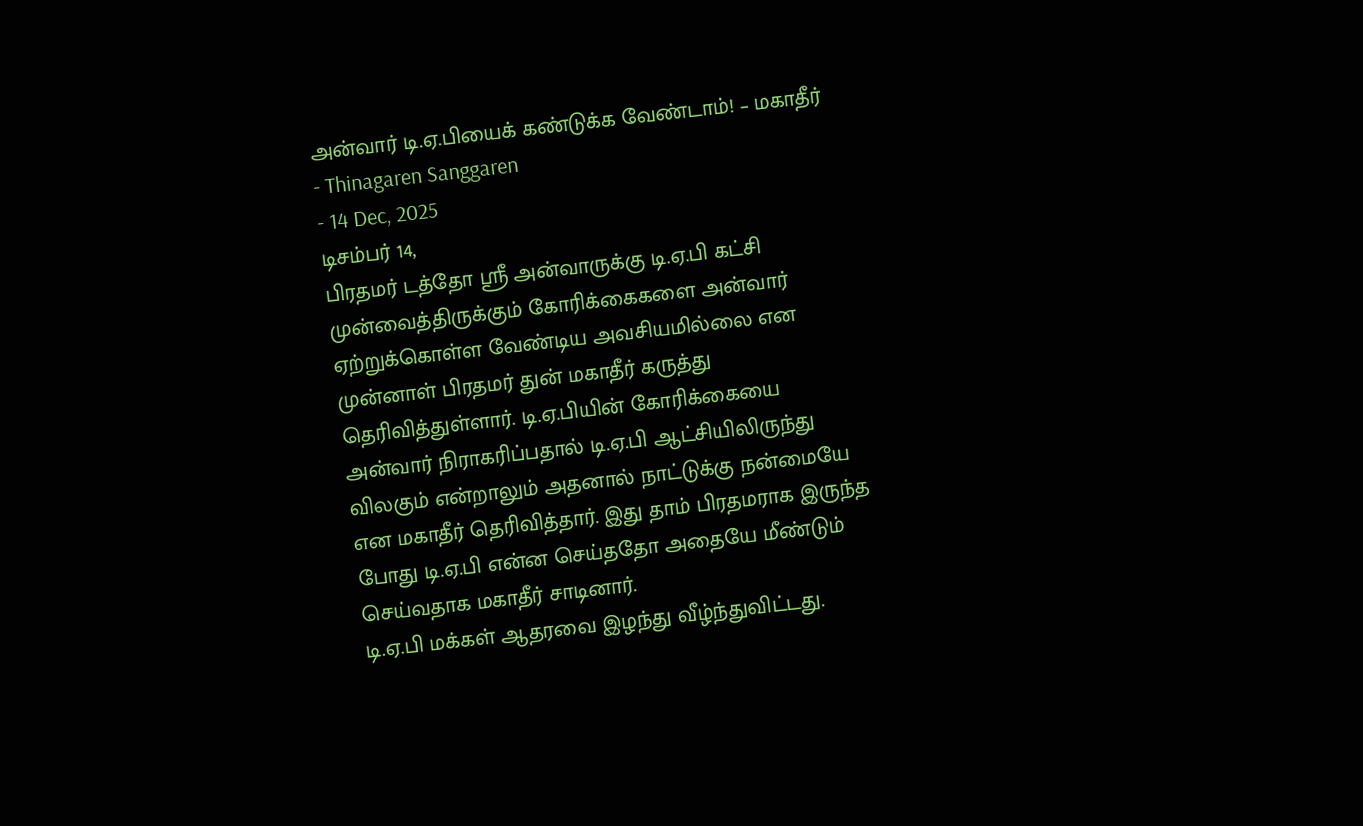அன்வார் டி.ஏ.பியைக் கண்டுக்க வேண்டாம்! – மகாதீர்
- Thinagaren Sanggaren
- 14 Dec, 2025
டிசம்பர் 14,
பிரதமர் டத்தோ ஸ்ரீ அன்வாருக்கு டி.ஏ.பி கட்சி முன்வைத்திருக்கும் கோரிக்கைகளை அன்வார் ஏற்றுக்கொள்ள வேண்டிய அவசியமில்லை என முன்னாள் பிரதமர் துன் மகாதீர் கருத்து தெரிவித்துள்ளார். டி.ஏ.பியின் கோரிக்கையை அன்வார் நிராகரிப்பதால் டி.ஏ.பி ஆட்சியிலிருந்து விலகும் என்றாலும் அதனால் நாட்டுக்கு நன்மையே என மகாதீர் தெரிவித்தார். இது தாம் பிரதமராக இருந்த போது டி.ஏ.பி என்ன செய்ததோ அதையே மீண்டும் செய்வதாக மகாதீர் சாடினார்.
டி.ஏ.பி மக்கள் ஆதரவை இழந்து வீழ்ந்துவிட்டது.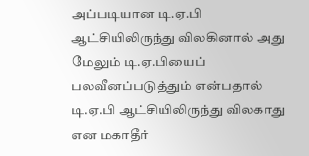அப்படியான டி.ஏ.பி ஆட்சியிலிருந்து விலகினால் அது மேலும் டி.ஏ.பியைப் பலவீனப்படுத்தும் என்பதால் டி.ஏ.பி ஆட்சியிலிருந்து விலகாது என மகாதீர்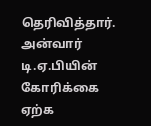தெரிவித்தார். அன்வார் டி.ஏ.பியின் கோரிக்கை ஏற்க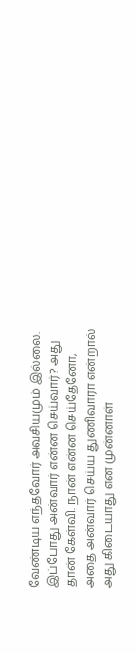வேண்டிய எந்தவோர் அவசியமும் இல்லை. இப்போது அன்வார் என்ன செய்வார்? அது தான் கேள்வி. நான் என்ன செய்தேனோ, அதை அன்வார் செய்ய துணிவாரா என்றால் அது கிடையாது என முன்னாள்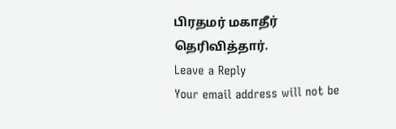பிரதமர் மகாதீர் தெரிவித்தார்.
Leave a Reply
Your email address will not be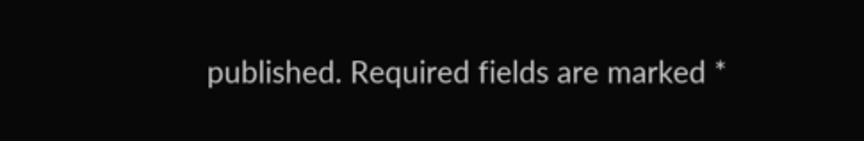published. Required fields are marked *